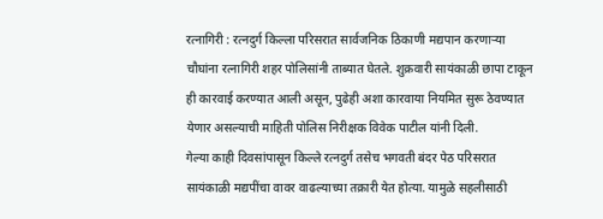रत्नागिरी : रत्नदुर्ग किल्ला परिसरात सार्वजनिक ठिकाणी मद्यपान करणाऱ्या चौघांना रत्नागिरी शहर पोलिसांनी ताब्यात घेतले. शुक्रवारी सायंकाळी छापा टाकून ही कारवाई करण्यात आली असून, पुढेही अशा कारवाया नियमित सुरू ठेवण्यात येणार असल्याची माहिती पोलिस निरीक्षक विवेक पाटील यांनी दिली.
गेल्या काही दिवसांपासून किल्ले रत्नदुर्ग तसेच भगवती बंदर पेठ परिसरात सायंकाळी मद्यपींचा वावर वाढल्याच्या तक्रारी येत होत्या. यामुळे सहलीसाठी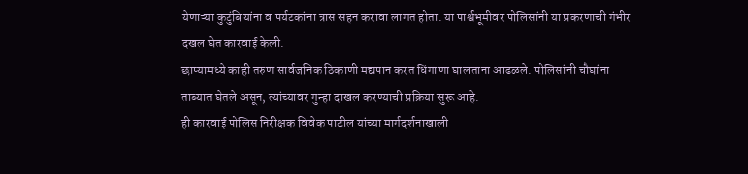येणाऱ्या कुटुंबियांना व पर्यटकांना त्रास सहन करावा लागत होता. या पार्श्वभूमीवर पोलिसांनी या प्रकरणाची गंभीर दखल घेत कारवाई केली.
छाप्यामध्ये काही तरुण सार्वजनिक ठिकाणी मद्यपान करत धिंगाणा घालताना आढळले. पोलिसांनी चौघांना ताब्यात घेतले असून, त्यांच्यावर गुन्हा दाखल करण्याची प्रक्रिया सुरू आहे.
ही कारवाई पोलिस निरीक्षक विवेक पाटील यांच्या मार्गदर्शनाखाली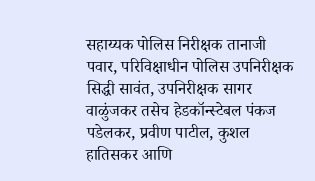सहाय्यक पोलिस निरीक्षक तानाजी पवार, परिविक्षाधीन पोलिस उपनिरीक्षक सिद्धी सावंत, उपनिरीक्षक सागर वाळुंजकर तसेच हेडकॉन्स्टेबल पंकज पडेलकर, प्रवीण पाटील, कुशल हातिसकर आणि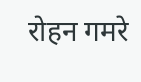रोहन गमरे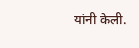यांनी केली.